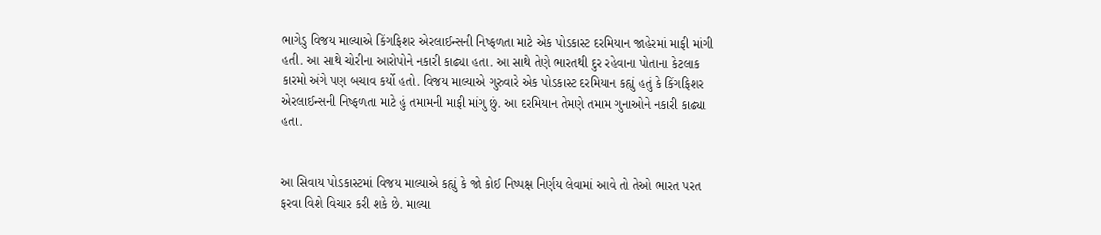ભાગેડુ વિજય માલ્યાએ કિંગફિશર એરલાઈન્સની નિષ્ફળતા માટે એક પોડકાસ્ટ દરમિયાન જાહેરમાં માફી માંગી હતી. આ સાથે ચોરીના આરોપોને નકારી કાઢ્યા હતા. આ સાથે તેણે ભારતથી દુર રહેવાના પોતાના કેટલાક કારમો અંગે પણ બચાવ કર્યો હતો. વિજય માલ્યાએ ગુરુવારે એક પોડકાસ્ટ દરમિયાન કહ્યું હતું કે કિંગફિશર એરલાઈન્સની નિષ્ફળતા માટે હું તમામની માફી માંગુ છું. આ દરમિયાન તેમણે તમામ ગુનાઓને નકારી કાઢ્યા હતા.


આ સિવાય પોડકાસ્ટમાં વિજય માલ્યાએ કહ્યું કે જો કોઈ નિષ્પક્ષ નિર્ણય લેવામાં આવે તો તેઓ ભારત પરત ફરવા વિશે વિચાર કરી શકે છે. માલ્યા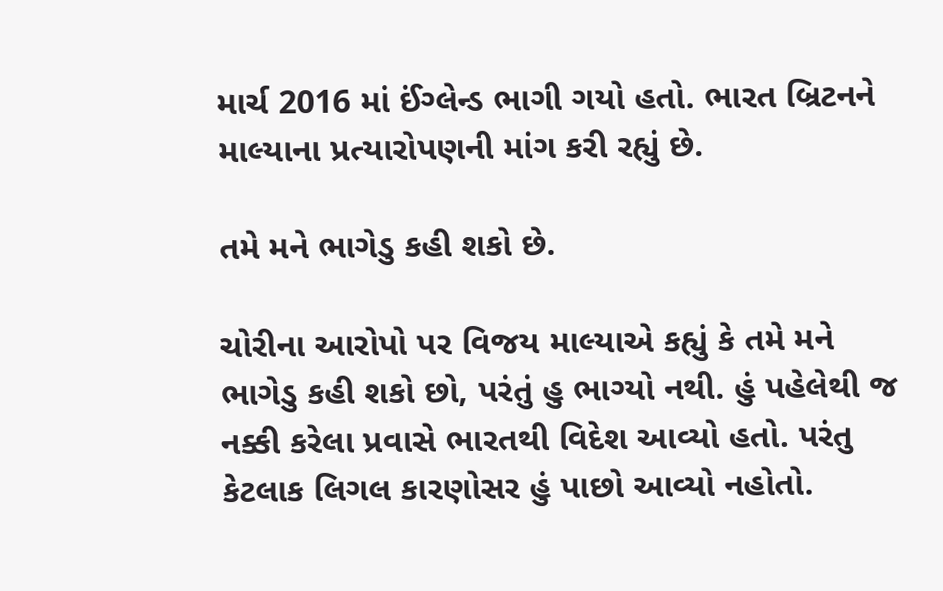માર્ચ 2016 માં ઈંગ્લેન્ડ ભાગી ગયો હતો. ભારત બ્રિટનને માલ્યાના પ્રત્યારોપણની માંગ કરી રહ્યું છે.

તમે મને ભાગેડુ કહી શકો છે.

ચોરીના આરોપો પર વિજય માલ્યાએ કહ્યું કે તમે મને ભાગેડુ કહી શકો છો, પરંતું હુ ભાગ્યો નથી. હું પહેલેથી જ નક્કી કરેલા પ્રવાસે ભારતથી વિદેશ આવ્યો હતો. પરંતુ કેટલાક લિગલ કારણોસર હું પાછો આવ્યો નહોતો.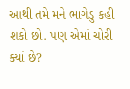આથી તમે મને ભાગેડુ કહી શકો છો. પણ એમાં ચોરી ક્યાં છે?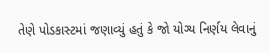તેણે પોડકાસ્ટમાં જણાવ્યું હતું કે જો યોગ્ય નિર્ણય લેવાનું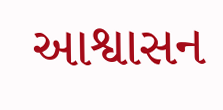આશ્વાસન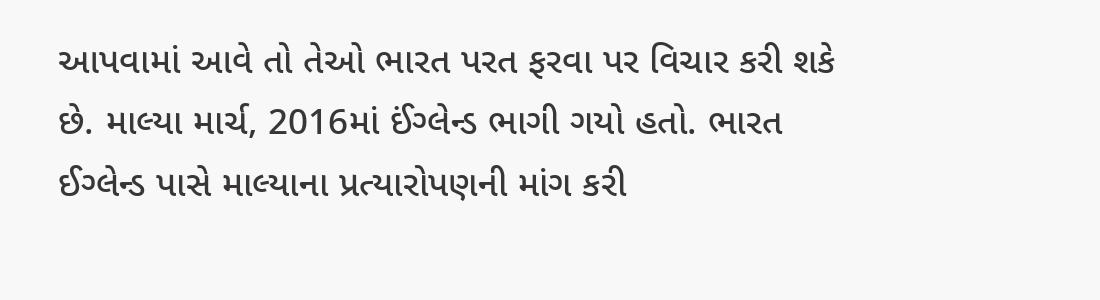આપવામાં આવે તો તેઓ ભારત પરત ફરવા પર વિચાર કરી શકે છે. માલ્યા માર્ચ, 2016માં ઈંગ્લેન્ડ ભાગી ગયો હતો. ભારત ઈગ્લેન્ડ પાસે માલ્યાના પ્રત્યારોપણની માંગ કરી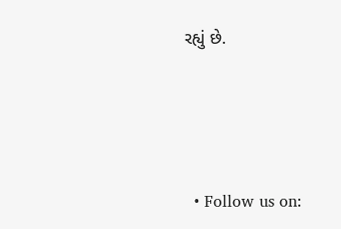રહ્યું છે.





  • Follow us on: